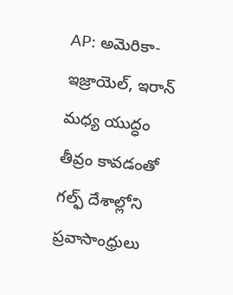AP: అమెరికా-ఇజ్రాయెల్, ఇరాన్ మధ్య యుద్ధం తీవ్రం కావడంతో గల్ఫ్ దేశాల్లోని ప్రవాసాంధ్రులు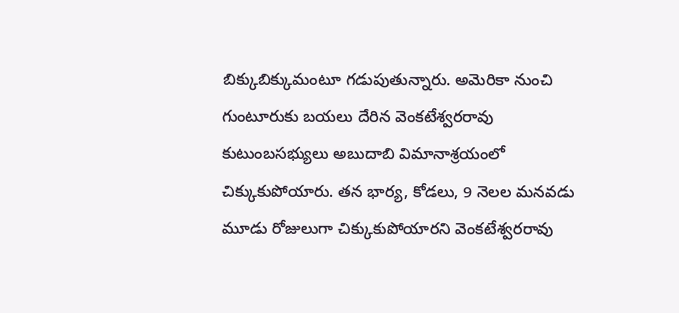బిక్కుబిక్కుమంటూ గడుపుతున్నారు. అమెరికా నుంచి గుంటూరుకు బయలు దేరిన వెంకటేశ్వరరావు కుటుంబసభ్యులు అబుదాబి విమానాశ్రయంలో చిక్కుకుపోయారు. తన భార్య, కోడలు, 9 నెలల మనవడు మూడు రోజులుగా చిక్కుకుపోయారని వెంకటేశ్వరరావు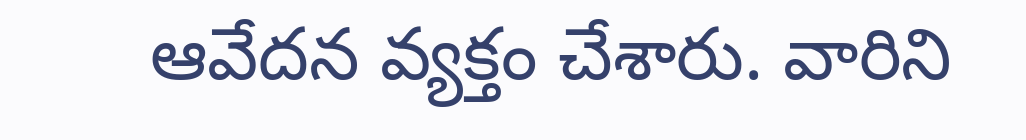ఆవేదన వ్యక్తం చేశారు. వారిని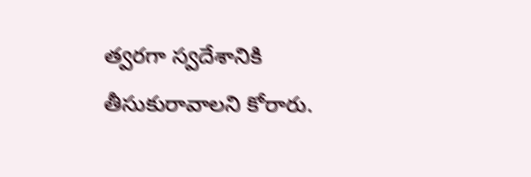త్వరగా స్వదేశానికి తీసుకురావాలని కోరారు.